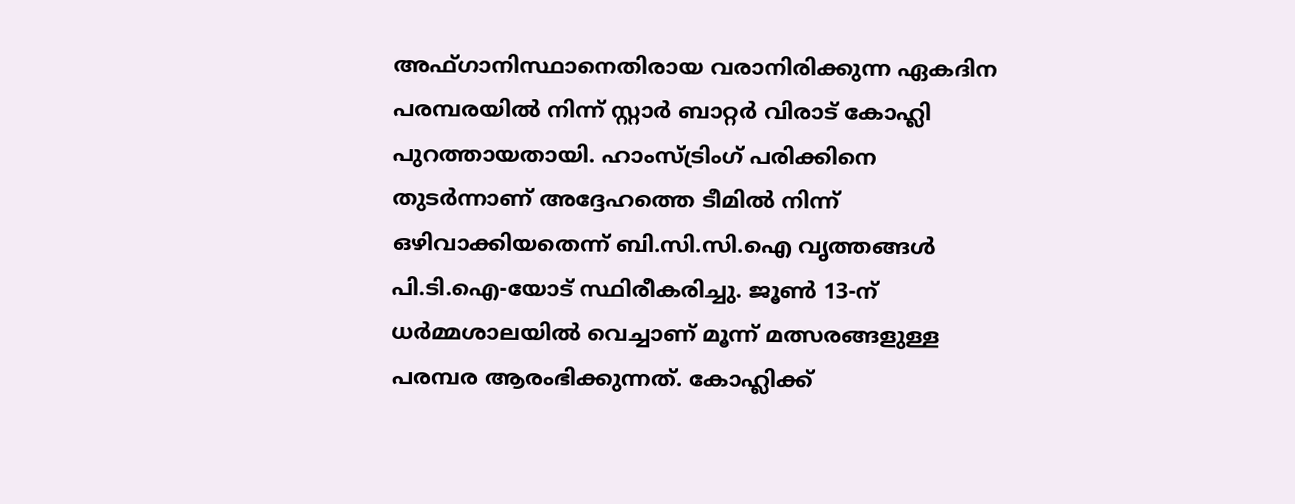അഫ്ഗാനിസ്ഥാനെതിരായ വരാനിരിക്കുന്ന ഏകദിന പരമ്പരയിൽ നിന്ന് സ്റ്റാർ ബാറ്റർ വിരാട് കോഹ്ലി പുറത്തായതായി. ഹാംസ്ട്രിംഗ് പരിക്കിനെ തുടർന്നാണ് അദ്ദേഹത്തെ ടീമിൽ നിന്ന് ഒഴിവാക്കിയതെന്ന് ബി.സി.സി.ഐ വൃത്തങ്ങൾ പി.ടി.ഐ-യോട് സ്ഥിരീകരിച്ചു. ജൂൺ 13-ന് ധർമ്മശാലയിൽ വെച്ചാണ് മൂന്ന് മത്സരങ്ങളുള്ള പരമ്പര ആരംഭിക്കുന്നത്. കോഹ്ലിക്ക്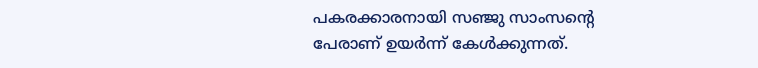പകരക്കാരനായി സഞ്ജു സാംസന്റെ പേരാണ് ഉയർന്ന് കേൾക്കുന്നത്.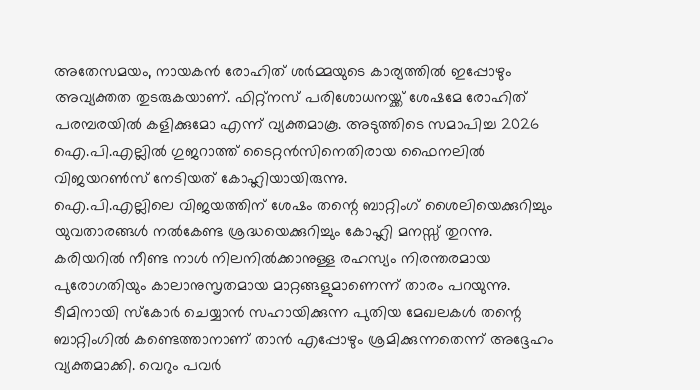അതേസമയം, നായകൻ രോഹിത് ശർമ്മയുടെ കാര്യത്തിൽ ഇപ്പോഴും അവ്യക്തത തുടരുകയാണ്. ഫിറ്റ്നസ് പരിശോധനയ്ക്ക് ശേഷമേ രോഹിത് പരമ്പരയിൽ കളിക്കുമോ എന്ന് വ്യക്തമാകൂ. അടുത്തിടെ സമാപിച്ച 2026 ഐ.പി.എല്ലിൽ ഗുജറാത്ത് ടൈറ്റൻസിനെതിരായ ഫൈനലിൽ വിജയറൺസ് നേടിയത് കോഹ്ലിയായിരുന്നു.
ഐ.പി.എല്ലിലെ വിജയത്തിന് ശേഷം തന്റെ ബാറ്റിംഗ് ശൈലിയെക്കുറിച്ചും യുവതാരങ്ങൾ നൽകേണ്ട ശ്രദ്ധയെക്കുറിച്ചും കോഹ്ലി മനസ്സ് തുറന്നു. കരിയറിൽ നീണ്ട നാൾ നിലനിൽക്കാനുള്ള രഹസ്യം നിരന്തരമായ പുരോഗതിയും കാലാനുസൃതമായ മാറ്റങ്ങളുമാണെന്ന് താരം പറയുന്നു. ടീമിനായി സ്കോർ ചെയ്യാൻ സഹായിക്കുന്ന പുതിയ മേഖലകൾ തന്റെ ബാറ്റിംഗിൽ കണ്ടെത്താനാണ് താൻ എപ്പോഴും ശ്രമിക്കുന്നതെന്ന് അദ്ദേഹം വ്യക്തമാക്കി. വെറും പവർ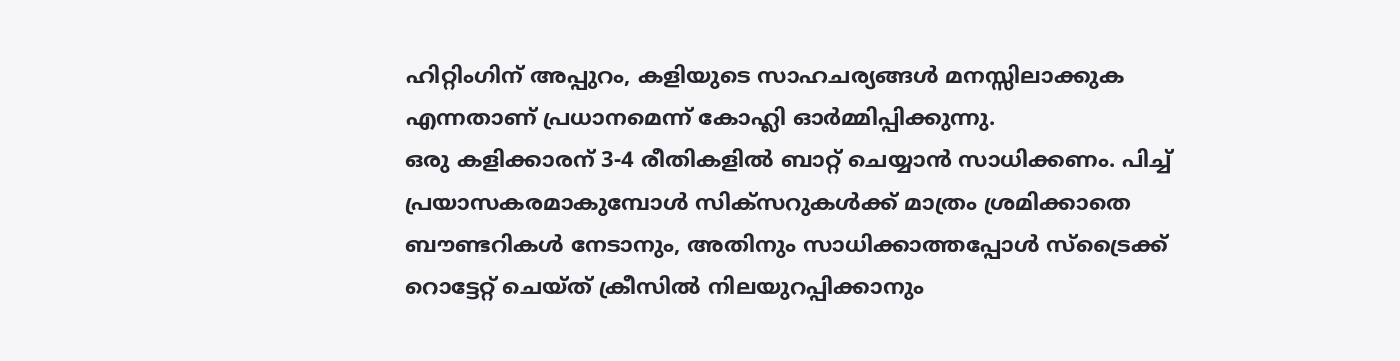ഹിറ്റിംഗിന് അപ്പുറം, കളിയുടെ സാഹചര്യങ്ങൾ മനസ്സിലാക്കുക എന്നതാണ് പ്രധാനമെന്ന് കോഹ്ലി ഓർമ്മിപ്പിക്കുന്നു.
ഒരു കളിക്കാരന് 3-4 രീതികളിൽ ബാറ്റ് ചെയ്യാൻ സാധിക്കണം. പിച്ച് പ്രയാസകരമാകുമ്പോൾ സിക്സറുകൾക്ക് മാത്രം ശ്രമിക്കാതെ ബൗണ്ടറികൾ നേടാനും, അതിനും സാധിക്കാത്തപ്പോൾ സ്ട്രൈക്ക് റൊട്ടേറ്റ് ചെയ്ത് ക്രീസിൽ നിലയുറപ്പിക്കാനും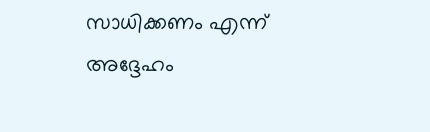സാധിക്കണം എന്ന് അദ്ദേഹം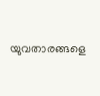യുവതാരങ്ങളെ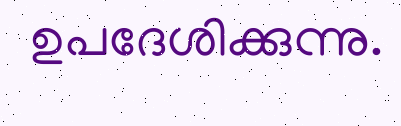ഉപദേശിക്കുന്നു.